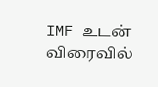IMF உடன் விரைவில்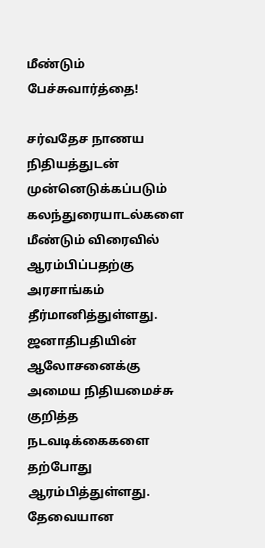மீண்டும் பேச்சுவார்த்தை!

சர்வதேச நாணய நிதியத்துடன் முன்னெடுக்கப்படும் கலந்துரையாடல்களை மீண்டும் விரைவில் ஆரம்பிப்பதற்கு அரசாங்கம் தீர்மானித்துள்ளது. ஜனாதிபதியின் ஆலோசனைக்கு அமைய நிதியமைச்சு குறித்த நடவடிக்கைகளை தற்போது ஆரம்பித்துள்ளது. தேவையான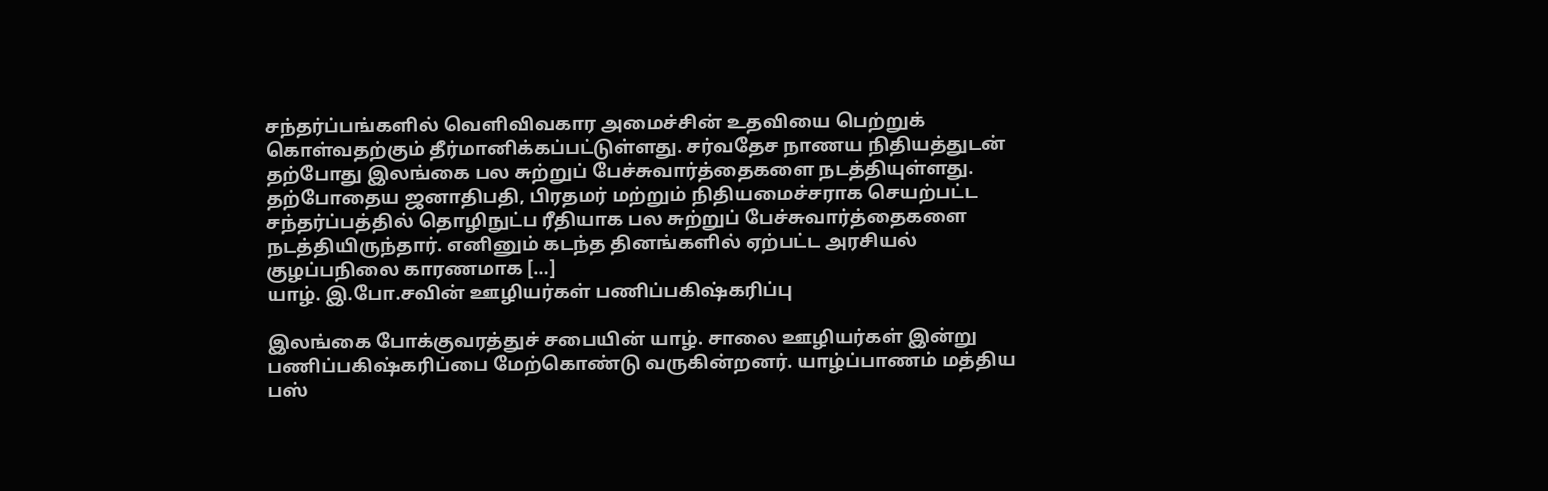சந்தர்ப்பங்களில் வெளிவிவகார அமைச்சின் உதவியை பெற்றுக் கொள்வதற்கும் தீர்மானிக்கப்பட்டுள்ளது. சர்வதேச நாணய நிதியத்துடன் தற்போது இலங்கை பல சுற்றுப் பேச்சுவார்த்தைகளை நடத்தியுள்ளது. தற்போதைய ஜனாதிபதி, பிரதமர் மற்றும் நிதியமைச்சராக செயற்பட்ட சந்தர்ப்பத்தில் தொழிநுட்ப ரீதியாக பல சுற்றுப் பேச்சுவார்த்தைகளை நடத்தியிருந்தார். எனினும் கடந்த தினங்களில் ஏற்பட்ட அரசியல் குழப்பநிலை காரணமாக […]
யாழ். இ.போ.சவின் ஊழியர்கள் பணிப்பகிஷ்கரிப்பு

இலங்கை போக்குவரத்துச் சபையின் யாழ். சாலை ஊழியர்கள் இன்று பணிப்பகிஷ்கரிப்பை மேற்கொண்டு வருகின்றனர். யாழ்ப்பாணம் மத்திய பஸ்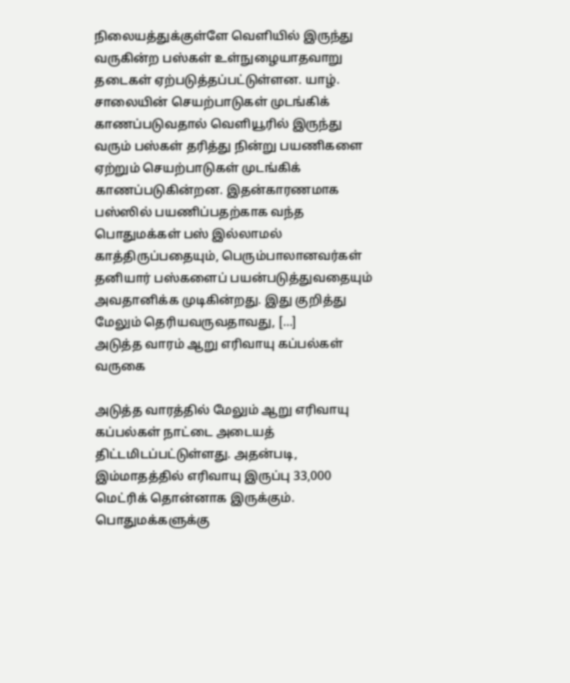நிலையத்துக்குள்ளே வெளியில் இருந்து வருகின்ற பஸ்கள் உள்நுழையாதவாறு தடைகள் ஏற்படுத்தப்பட்டுள்ளன. யாழ். சாலையின் செயற்பாடுகள் முடங்கிக் காணப்படுவதால் வெளியூரில் இருந்து வரும் பஸ்கள் தரித்து நின்று பயணிகளை ஏற்றும் செயற்பாடுகள் முடங்கிக் காணப்படுகின்றன. இதன்காரணமாக பஸ்ஸில் பயணிப்பதற்காக வந்த பொதுமக்கள் பஸ் இல்லாமல் காத்திருப்பதையும், பெரும்பாலானவர்கள் தனியார் பஸ்களைப் பயன்படுத்துவதையும் அவதானிக்க முடிகின்றது. இது குறித்து மேலும் தெரியவருவதாவது, […]
அடுத்த வாரம் ஆறு எரிவாயு கப்பல்கள் வருகை

அடுத்த வாரத்தில் மேலும் ஆறு எரிவாயு கப்பல்கள் நாட்டை அடையத் திட்டமிடப்பட்டுள்ளது. அதன்படி, இம்மாதத்தில் எரிவாயு இருப்பு 33,000 மெட்ரிக் தொன்னாக இருக்கும். பொதுமக்களுக்கு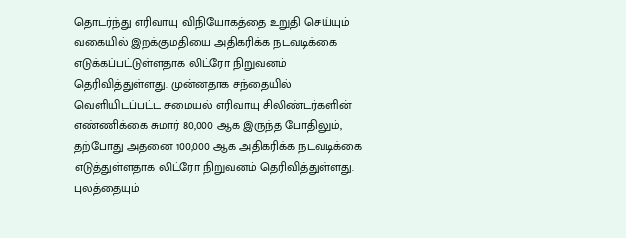தொடர்ந்து எரிவாயு விநியோகத்தை உறுதி செய்யும் வகையில் இறக்குமதியை அதிகரிக்க நடவடிக்கை எடுக்கப்பட்டுள்ளதாக லிட்ரோ நிறுவனம் தெரிவித்துள்ளது. முன்னதாக சந்தையில் வெளியிடப்பட்ட சமையல் எரிவாயு சிலிண்டர்களின் எண்ணிக்கை சுமார் 80,000 ஆக இருந்த போதிலும், தற்போது அதனை 100,000 ஆக அதிகரிக்க நடவடிக்கை எடுத்துள்ளதாக லிட்ரோ நிறுவனம் தெரிவித்துள்ளது. புலத்தையும்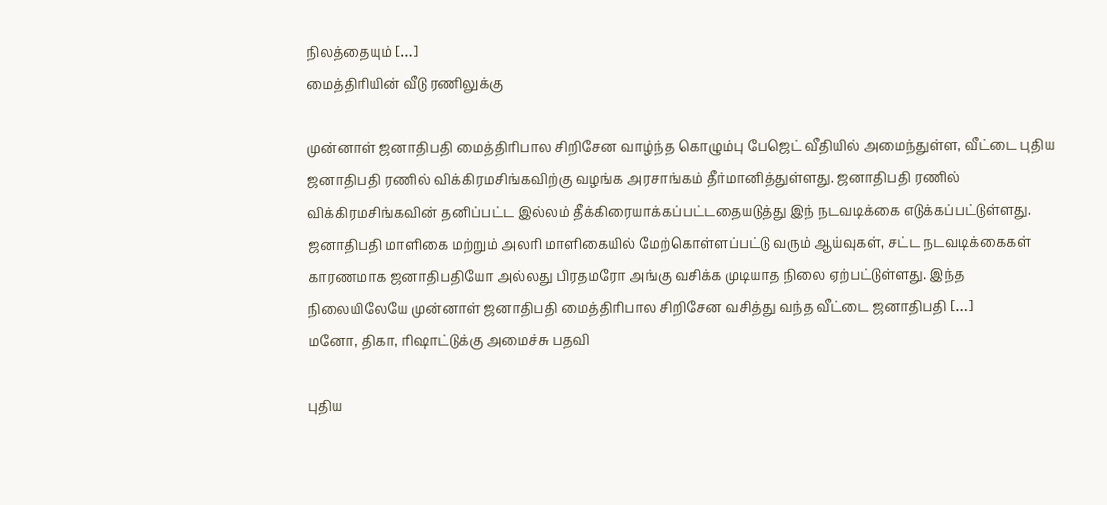நிலத்தையும் […]
மைத்திரியின் வீடு ரணிலுக்கு

முன்னாள் ஜனாதிபதி மைத்திரிபால சிறிசேன வாழ்ந்த கொழும்பு பேஜெட் வீதியில் அமைந்துள்ள, வீட்டை புதிய ஜனாதிபதி ரணில் விக்கிரமசிங்கவிற்கு வழங்க அரசாங்கம் தீர்மானித்துள்ளது. ஜனாதிபதி ரணில் விக்கிரமசிங்கவின் தனிப்பட்ட இல்லம் தீக்கிரையாக்கப்பட்டதையடுத்து இந் நடவடிக்கை எடுக்கப்பட்டுள்ளது. ஜனாதிபதி மாளிகை மற்றும் அலரி மாளிகையில் மேற்கொள்ளப்பட்டு வரும் ஆய்வுகள், சட்ட நடவடிக்கைகள் காரணமாக ஜனாதிபதியோ அல்லது பிரதமரோ அங்கு வசிக்க முடியாத நிலை ஏற்பட்டுள்ளது. இந்த நிலையிலேயே முன்னாள் ஜனாதிபதி மைத்திரிபால சிறிசேன வசித்து வந்த வீட்டை ஜனாதிபதி […]
மனோ, திகா, ரிஷாட்டுக்கு அமைச்சு பதவி

புதிய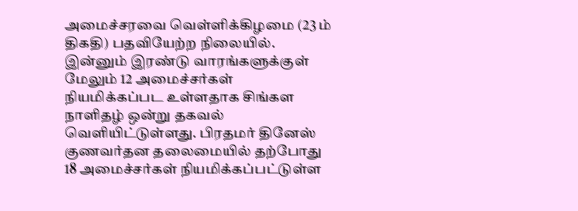அமைச்சரவை வெள்ளிக்கிழமை (23 ம் திகதி) பதவியேற்ற நிலையில். இன்னும் இரண்டு வாரங்களுக்குள் மேலும் 12 அமைச்சர்கள் நியமிக்கப்பட உள்ளதாக சிங்கள நாளிதழ் ஒன்று தகவல் வெளியிட்டுள்ளது. பிரதமர் தினேஸ் குணவர்தன தலைமையில் தற்போது 18 அமைச்சர்கள் நியமிக்கப்பட்டுள்ள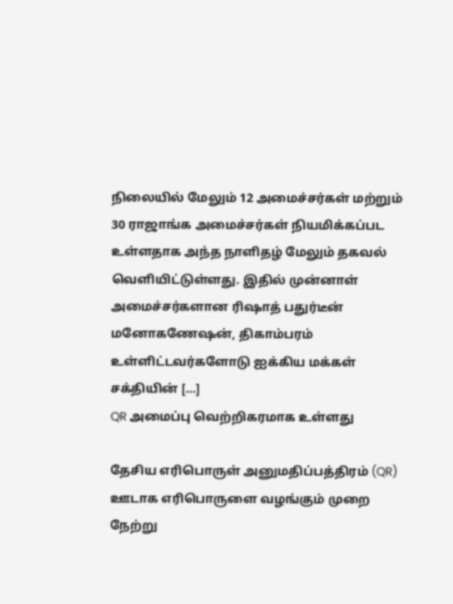நிலையில் மேலும் 12 அமைச்சர்கள் மற்றும் 30 ராஜாங்க அமைச்சர்கள் நியமிக்கப்பட உள்ளதாக அந்த நாளிதழ் மேலும் தகவல் வெளியிட்டுள்ளது. இதில் முன்னாள் அமைச்சர்களான ரிஷாத் பதுர்டீன் மனோகணேஷன், திகாம்பரம் உள்ளிட்டவர்களோடு ஐக்கிய மக்கள் சக்தியின் […]
QR அமைப்பு வெற்றிகரமாக உள்ளது

தேசிய எரிபொருள் அனுமதிப்பத்திரம் (QR) ஊடாக எரிபொருளை வழங்கும் முறை நேற்று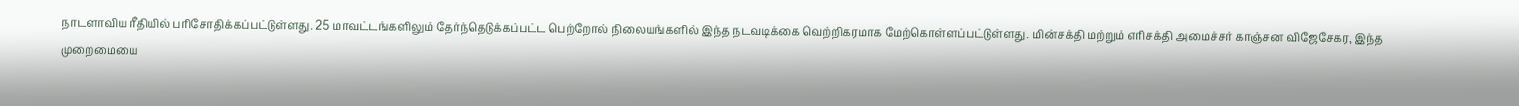நாடளாவிய ரீதியில் பரிசோதிக்கப்பட்டுள்ளது. 25 மாவட்டங்களிலும் தேர்ந்தெடுக்கப்பட்ட பெற்றோல் நிலையங்களில் இந்த நடவடிக்கை வெற்றிகரமாக மேற்கொள்ளப்பட்டுள்ளது. மின்சக்தி மற்றும் எரிசக்தி அமைச்சர் காஞ்சன விஜேசேகர, இந்த முறைமையை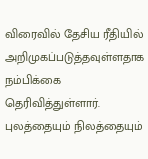விரைவில் தேசிய ரீதியில் அறிமுகப்படுத்தவுள்ளதாக நம்பிக்கை தெரிவித்துள்ளார். புலத்தையும் நிலத்தையும்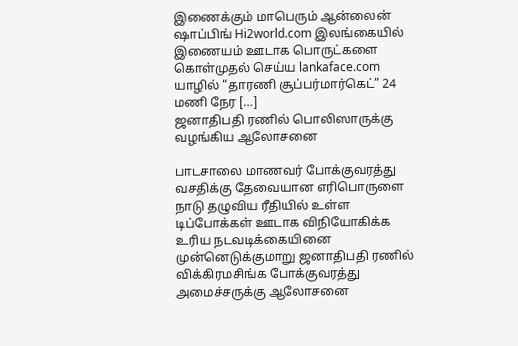இணைக்கும் மாபெரும் ஆன்லைன் ஷாப்பிங் Hi2world.com இலங்கையில் இணையம் ஊடாக பொருட்களை கொள்முதல் செய்ய lankaface.com யாழில் “தாரணி சூப்பர்மார்கெட்” 24 மணி நேர […]
ஜனாதிபதி ரணில் பொலிஸாருக்கு வழங்கிய ஆலோசனை

பாடசாலை மாணவர் போக்குவரத்து வசதிக்கு தேவையான எரிபொருளை நாடு தழுவிய ரீதியில் உள்ள டிப்போக்கள் ஊடாக விநியோகிக்க உரிய நடவடிக்கையினை முன்னெடுக்குமாறு ஜனாதிபதி ரணில் விக்கிரமசிங்க போக்குவரத்து அமைச்சருக்கு ஆலோசனை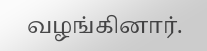வழங்கினார்.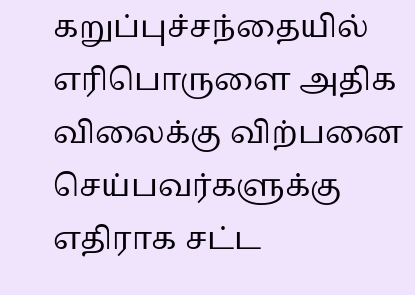கறுப்புச்சந்தையில் எரிபொருளை அதிக விலைக்கு விற்பனை செய்பவர்களுக்கு எதிராக சட்ட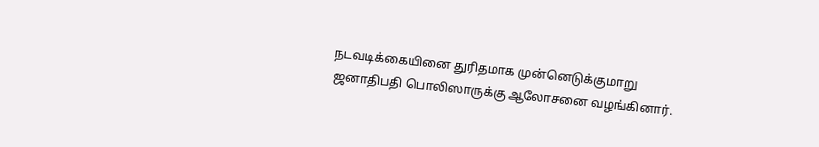நடவடிக்கையினை துரிதமாக முன்னெடுக்குமாறு ஜனாதிபதி பொலிஸாருக்கு ஆலோசனை வழங்கினார்.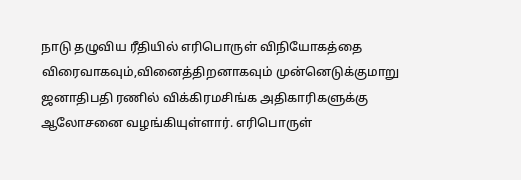நாடு தழுவிய ரீதியில் எரிபொருள் விநியோகத்தை விரைவாகவும்,வினைத்திறனாகவும் முன்னெடுக்குமாறு ஜனாதிபதி ரணில் விக்கிரமசிங்க அதிகாரிகளுக்கு ஆலோசனை வழங்கியுள்ளார். எரிபொருள்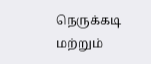நெருக்கடி மற்றும்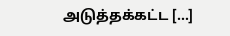அடுத்தக்கட்ட […]